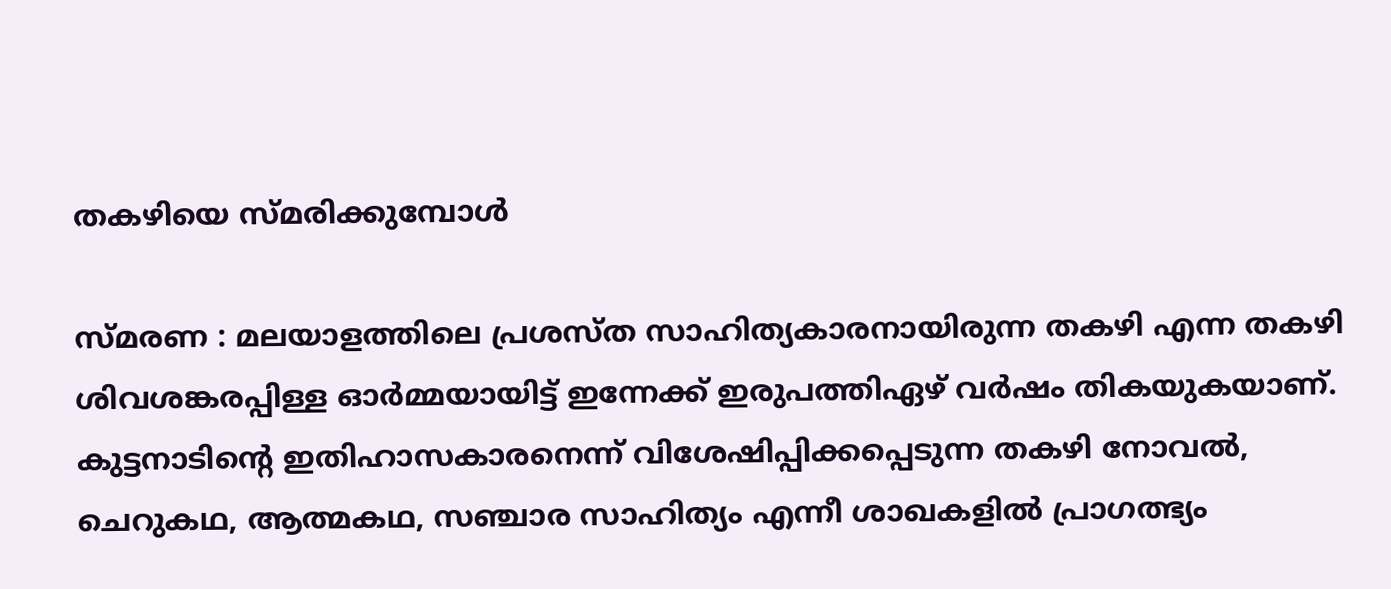തകഴിയെ സ്മരിക്കുമ്പോൾ

സ്മരണ : മലയാളത്തിലെ പ്രശസ്ത സാഹിത്യകാരനായിരുന്ന തകഴി എന്ന തകഴി ശിവശങ്കരപ്പിള്ള ഓർമ്മയായിട്ട് ഇന്നേക്ക് ഇരുപത്തിഏഴ് വർഷം തികയുകയാണ്. കുട്ടനാടിൻ്റെ ഇതിഹാസകാരനെന്ന് വിശേഷിപ്പിക്കപ്പെടുന്ന തകഴി നോവൽ, ചെറുകഥ, ആത്മകഥ, സഞ്ചാര സാഹിത്യം എന്നീ ശാഖകളിൽ പ്രാഗത്ഭ്യം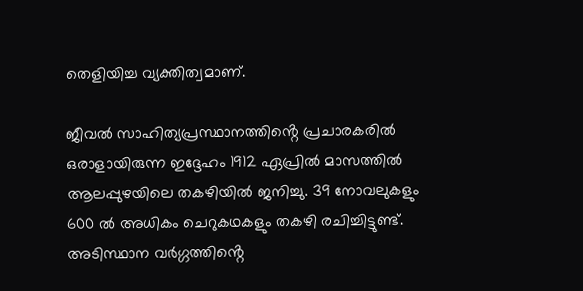തെളിയിച്ച വ്യക്തിത്വമാണ്.

ജീവൽ സാഹിത്യപ്രസ്ഥാനത്തിൻ്റെ പ്രചാരകരിൽ ഒരാളായിരുന്ന ഇദ്ദേഹം 1912 ഏപ്രിൽ മാസത്തിൽ ആലപ്പുഴയിലെ തകഴിയിൽ ജനിച്ചു. 39 നോവലുകളും 600 ൽ അധികം ചെറുകഥകളും തകഴി രചിച്ചിട്ടുണ്ട്. അടിസ്ഥാന വർഗ്ഗത്തിൻ്റെ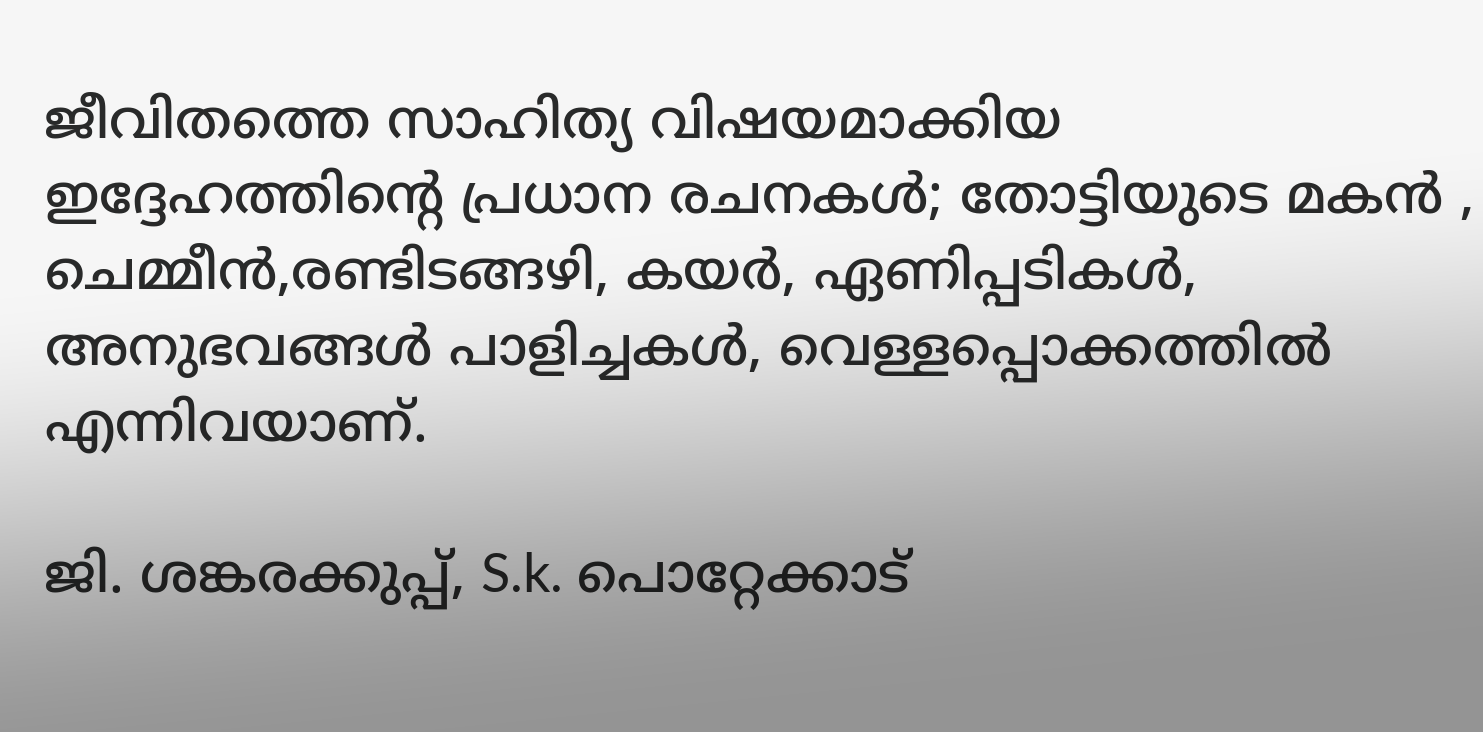ജീവിതത്തെ സാഹിത്യ വിഷയമാക്കിയ ഇദ്ദേഹത്തിൻ്റെ പ്രധാന രചനകൾ; തോട്ടിയുടെ മകൻ , ചെമ്മീൻ,രണ്ടിടങ്ങഴി, കയർ, ഏണിപ്പടികൾ, അനുഭവങ്ങൾ പാളിച്ചകൾ, വെള്ളപ്പൊക്കത്തിൽ എന്നിവയാണ്.

ജി. ശങ്കരക്കുപ്പ്, S.k. പൊറ്റേക്കാട്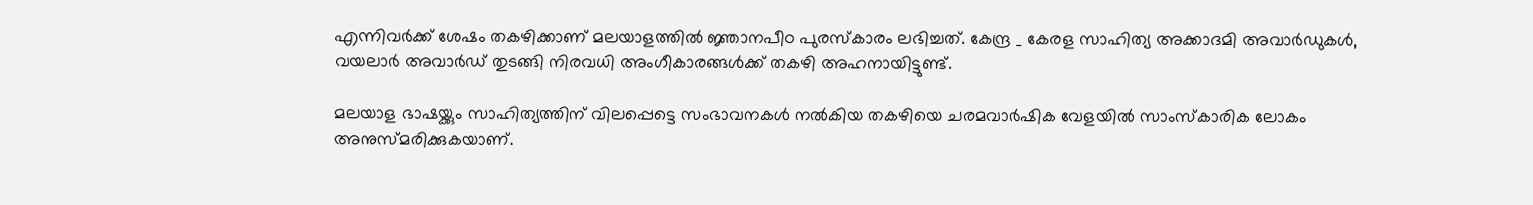എന്നിവർക്ക് ശേഷം തകഴിക്കാണ് മലയാളത്തിൽ ജ്ഞാനപീഠ പുരസ്‌കാരം ലഭിച്ചത്. കേന്ദ്ര _ കേരള സാഹിത്യ അക്കാദമി അവാർഡുകൾ, വയലാർ അവാർഡ് തുടങ്ങി നിരവധി അംഗീകാരങ്ങൾക്ക് തകഴി അഹനായിട്ടുണ്ട്.

മലയാള ഭാഷയ്ക്കും സാഹിത്യത്തിന് വിലപ്പെട്ടെ സംഭാവനകൾ നൽകിയ തകഴിയെ ചരമവാർഷിക വേളയിൽ സാംസ്കാരിക ലോകം അനുസ്‌മരിക്കുകയാണ്.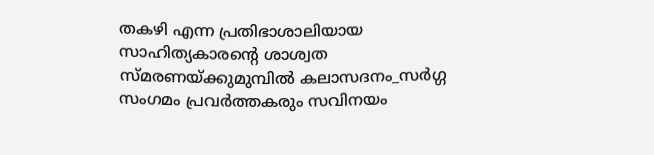തകഴി എന്ന പ്രതിഭാശാലിയായ സാഹിത്യകാരൻ്റെ ശാശ്വത സ്മരണയ്ക്കുമുമ്പിൽ കലാസദനം_സർഗ്ഗ സംഗമം പ്രവർത്തകരും സവിനയം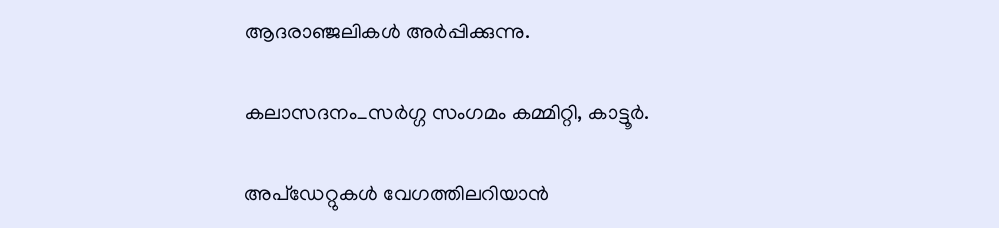ആദരാഞ്ജലികൾ അർപ്പിക്കുന്നു.

കലാസദനം_സർഗ്ഗ സംഗമം കമ്മിറ്റി, കാട്ടൂർ.

അപ്ഡേറ്റുകൾ വേഗത്തിലറിയാൻ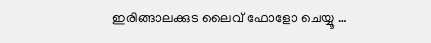ഇരിങ്ങാലക്കുട ലൈവ് ഫോളോ ചെയ്യൂ …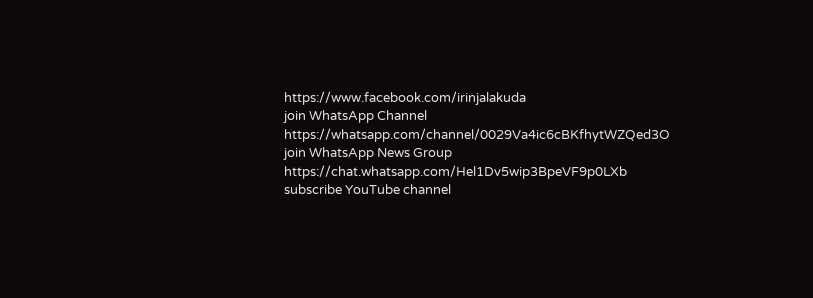https://www.facebook.com/irinjalakuda
join WhatsApp Channel
https://whatsapp.com/channel/0029Va4ic6cBKfhytWZQed3O
join WhatsApp News Group
https://chat.whatsapp.com/Hel1Dv5wip3BpeVF9p0LXb
subscribe YouTube channel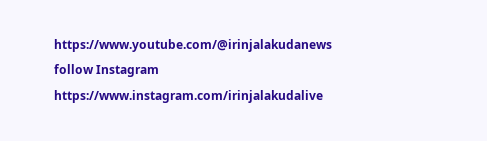https://www.youtube.com/@irinjalakudanews
follow Instagram
https://www.instagram.com/irinjalakudalive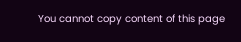You cannot copy content of this page